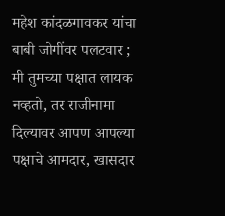महेश कांदळगावकर यांचा बाबी जोगींवर पलटवार ; मी तुमच्या पक्षात लायक नव्हतो, तर राजीनामा दिल्यावर आपण आपल्या पक्षाचे आमदार, खासदार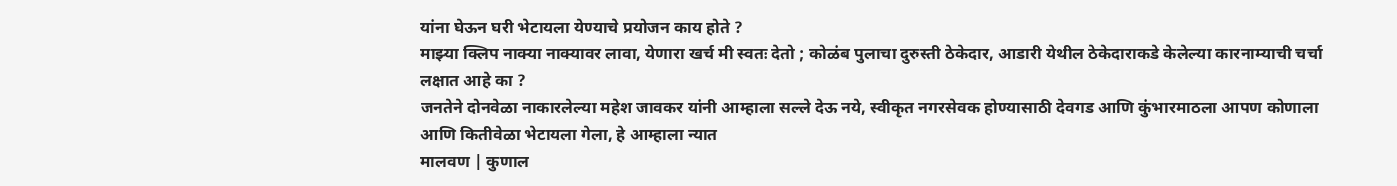यांना घेऊन घरी भेटायला येण्याचे प्रयोजन काय होते ?
माझ्या क्लिप नाक्या नाक्यावर लावा, येणारा खर्च मी स्वतः देतो ; कोळंब पुलाचा दुरुस्ती ठेकेदार, आडारी येथील ठेकेदाराकडे केलेल्या कारनाम्याची चर्चा लक्षात आहे का ?
जनतेने दोनवेळा नाकारलेल्या महेश जावकर यांनी आम्हाला सल्ले देऊ नये, स्वीकृत नगरसेवक होण्यासाठी देवगड आणि कुंभारमाठला आपण कोणाला आणि कितीवेळा भेटायला गेला, हे आम्हाला न्यात
मालवण | कुणाल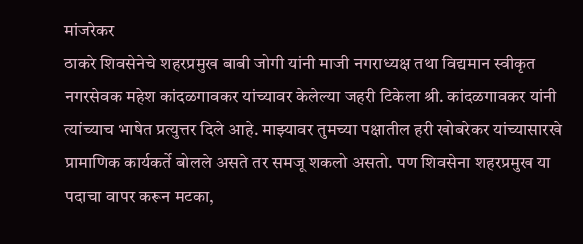मांजरेकर
ठाकरे शिवसेनेचे शहरप्रमुख बाबी जोगी यांनी माजी नगराध्यक्ष तथा विद्यमान स्वीकृत नगरसेवक महेश कांदळगावकर यांच्यावर केलेल्या जहरी टिकेला श्री. कांदळगावकर यांनी त्यांच्याच भाषेत प्रत्युत्तर दिले आहे. माझ्यावर तुमच्या पक्षातील हरी खोबरेकर यांच्यासारखे प्रामाणिक कार्यकर्ते बोलले असते तर समजू शकलो असतो. पण शिवसेना शहरप्रमुख या पदाचा वापर करून मटका,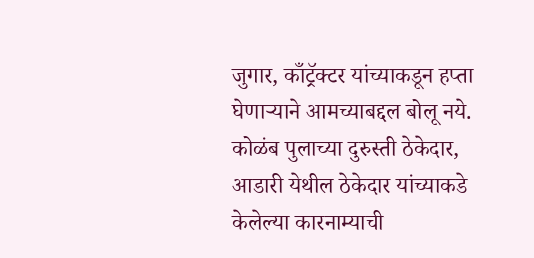जुगार, काँट्रॅक्टर यांच्याकडून हप्ता घेणाऱ्याने आमच्याबद्दल बोलू नये. कोळंब पुलाच्या दुरुस्ती ठेकेदार, आडारी येथील ठेकेदार यांच्याकडे केलेल्या कारनाम्याची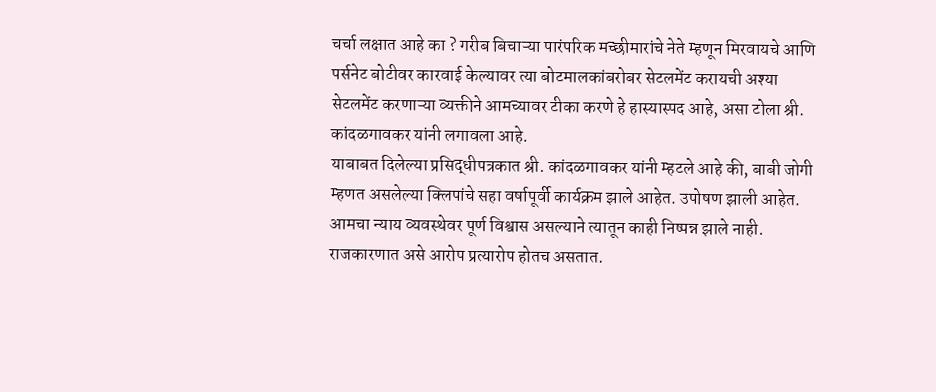चर्चा लक्षात आहे का ? गरीब बिचाऱ्या पारंपरिक मच्छीमारांचे नेते म्हणून मिरवायचे आणि पर्सनेट बोटीवर कारवाई केल्यावर त्या बोटमालकांबरोबर सेटलमेंट करायची अश्या सेटलमेंट करणाऱ्या व्यक्तीने आमच्यावर टीका करणे हे हास्यास्पद आहे, असा टोला श्री. कांदळगावकर यांनी लगावला आहे.
याबाबत दिलेल्या प्रसिद्धीपत्रकात श्री. कांदळगावकर यांनी म्हटले आहे की, बाबी जोगी म्हणत असलेल्या क्लिपांचे सहा वर्षापूर्वी कार्यक्रम झाले आहेत. उपोषण झाली आहेत. आमचा न्याय व्यवस्थेवर पूर्ण विश्वास असल्याने त्यातून काही निष्पन्न झाले नाही. राजकारणात असे आरोप प्रत्यारोप होतच असतात.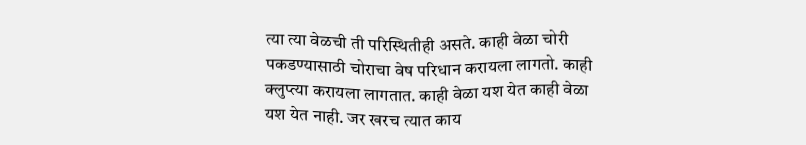त्या त्या वेळची ती परिस्थितीही असते. काही वेळा चोरी पकडण्यासाठी चोराचा वेष परिधान करायला लागतो. काही क्लुप्त्या करायला लागतात. काही वेळा यश येत काही वेळा यश येत नाही. जर खरच त्यात काय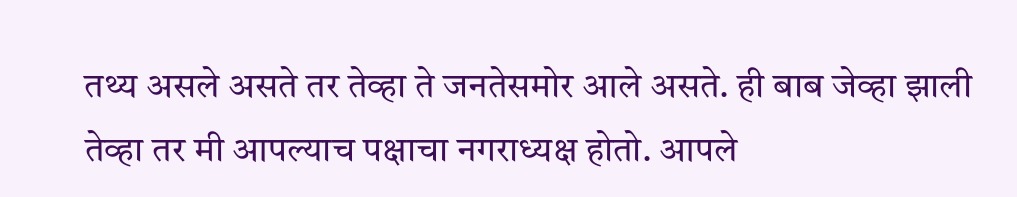तथ्य असले असते तर तेव्हा ते जनतेसमोर आले असते. ही बाब जेव्हा झाली तेव्हा तर मी आपल्याच पक्षाचा नगराध्यक्ष होतो. आपले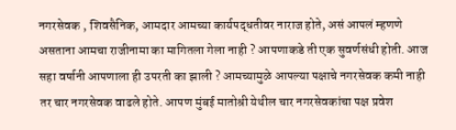नगरसेवक , शिवसैनिक, आमदार आमच्या कार्यपद्धतीवर नाराज होते, असं आपलं म्हणणे असताना आमचा राजीनामा का मागितला गेला नाही ? आपणाकडे ती एक सुवर्णसंधी होती. आज सहा वर्षानी आपणाला ही उपरती का झाली ? आमच्यामुळे आपल्या पक्षाचे नगरसेवक कमी नाही तर चार नगरसेवक वाढले होते. आपण मुंबई मातोश्री येथील चार नगरसेवकांचा पक्ष प्रवेश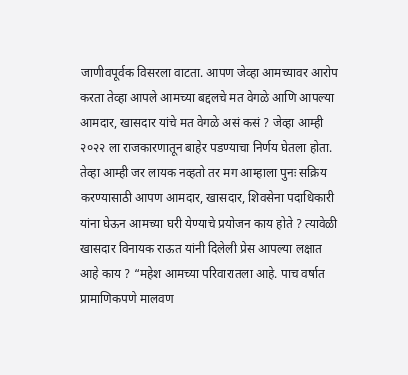जाणीवपूर्वक विसरला वाटता. आपण जेव्हा आमच्यावर आरोप करता तेव्हा आपले आमच्या बद्दलचे मत वेगळे आणि आपल्या आमदार, खासदार यांचे मत वेगळे असं कसं ? जेव्हा आम्ही २०२२ ला राजकारणातून बाहेर पडण्याचा निर्णय घेतला होता. तेव्हा आम्ही जर लायक नव्हतो तर मग आम्हाला पुनः सक्रिय करण्यासाठी आपण आमदार, खासदार, शिवसेना पदाधिकारी यांना घेऊन आमच्या घरी येण्याचे प्रयोजन काय होते ? त्यावेळी खासदार विनायक राऊत यांनी दिलेली प्रेस आपल्या लक्षात आहे काय ? “महेश आमच्या परिवारातला आहे. पाच वर्षात प्रामाणिकपणे मालवण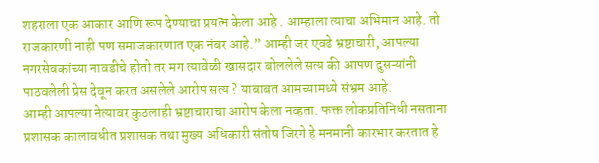शहराला एक आकार आणि रूप देण्याचा प्रयत्न केला आहे . आम्हाला त्याचा अभिमान आहे. तो राजकारणी नाही पण समाजकारणात एक नंबर आहे.” आम्ही जर एवढे भ्रष्टाचारी, आपल्या नगरसेवकांच्या नावडीचे होतो तर मग त्यावेळी खासदार बोललेले सत्य की आपण दुसऱ्यांनी पाठवलेली प्रेस देवून करत असलेले आरोप सत्य ? याबाबत आमच्यामध्ये संभ्रम आहे.
आम्ही आपल्या नेत्यावर कुठलाही भ्रष्टाचाराचा आरोप केला नव्हता. फक्त लोकप्रतिनिधी नसताना प्रशासक कालावधीत प्रशासक तथा मुख्य अधिकारी संतोष जिरगे हे मनमानी कारभार करतात हे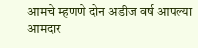आमचे म्हणणे दोन अडीज वर्ष आपल्या आमदार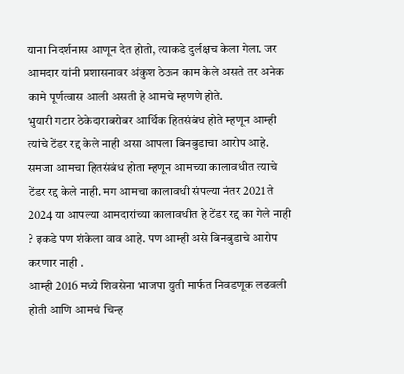याना निदर्शनास आणून देत होतो, त्याकडे दुर्लक्षच केला गेला. जर आमदार यांनी प्रशासनावर अंकुश ठेऊन काम केले असते तर अनेक कामे पूर्णत्वास आली असती हे आमचे म्हणणे होते.
भुयारी गटार ठेकेदाराबरोबर आर्थिक हितसंबंध होते म्हणून आम्ही त्यांचे टेंडर रद्द केले नाही असा आपला बिनबुडाचा आरोप आहे. समजा आमचा हितसंबंध होता म्हणून आमच्या कालावधीत त्याचे टेंडर रद्द केले नाही. मग आमचा कालावधी संपल्या नंतर 2021 ते 2024 या आपल्या आमदारांच्या कालावधीत हे टेंडर रद्द का गेले नाही ? इकडे पण शंकेला वाव आहे. पण आम्ही असे बिनबुडाचे आरोप करणार नाही .
आम्ही 2016 मध्ये शिवसेना भाजपा युती मार्फत निवडणूक लढवली होती आणि आमचं चिन्ह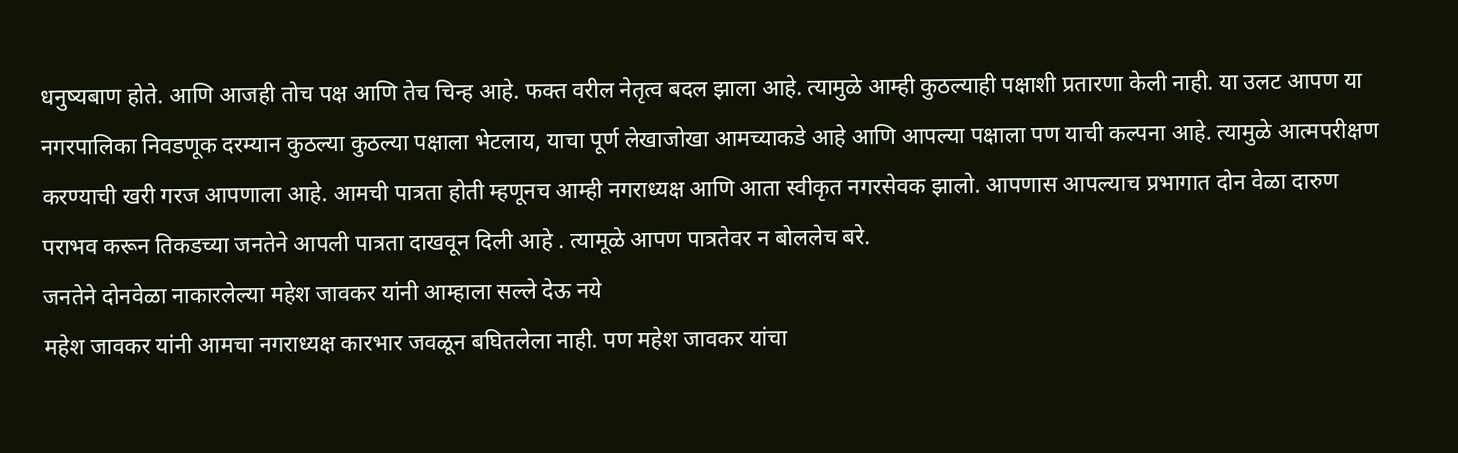धनुष्यबाण होते. आणि आजही तोच पक्ष आणि तेच चिन्ह आहे. फक्त वरील नेतृत्व बदल झाला आहे. त्यामुळे आम्ही कुठल्याही पक्षाशी प्रतारणा केली नाही. या उलट आपण या नगरपालिका निवडणूक दरम्यान कुठल्या कुठल्या पक्षाला भेटलाय, याचा पूर्ण लेखाजोखा आमच्याकडे आहे आणि आपल्या पक्षाला पण याची कल्पना आहे. त्यामुळे आत्मपरीक्षण करण्याची खरी गरज आपणाला आहे. आमची पात्रता होती म्हणूनच आम्ही नगराध्यक्ष आणि आता स्वीकृत नगरसेवक झालो. आपणास आपल्याच प्रभागात दोन वेळा दारुण पराभव करून तिकडच्या जनतेने आपली पात्रता दाखवून दिली आहे . त्यामूळे आपण पात्रतेवर न बोललेच बरे.
जनतेने दोनवेळा नाकारलेल्या महेश जावकर यांनी आम्हाला सल्ले देऊ नये
महेश जावकर यांनी आमचा नगराध्यक्ष कारभार जवळून बघितलेला नाही. पण महेश जावकर यांचा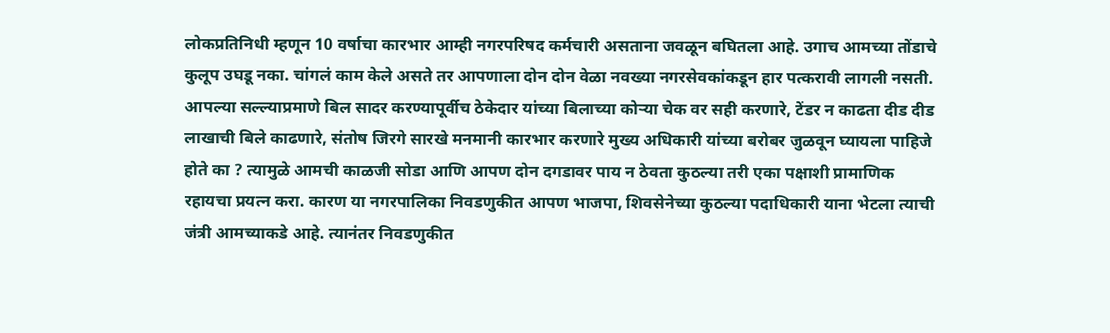लोकप्रतिनिधी म्हणून 10 वर्षाचा कारभार आम्ही नगरपरिषद कर्मचारी असताना जवळून बघितला आहे. उगाच आमच्या तोंडाचे कुलूप उघडू नका. चांगलं काम केले असते तर आपणाला दोन दोन वेळा नवख्या नगरसेवकांकडून हार पत्करावी लागली नसती. आपल्या सल्ल्याप्रमाणे बिल सादर करण्यापूर्वीच ठेकेदार यांच्या बिलाच्या कोऱ्या चेक वर सही करणारे, टेंडर न काढता दीड दीड लाखाची बिले काढणारे, संतोष जिरगे सारखे मनमानी कारभार करणारे मुख्य अधिकारी यांच्या बरोबर जुळवून घ्यायला पाहिजे होते का ? त्यामुळे आमची काळजी सोडा आणि आपण दोन दगडावर पाय न ठेवता कुठल्या तरी एका पक्षाशी प्रामाणिक रहायचा प्रयत्न करा. कारण या नगरपालिका निवडणुकीत आपण भाजपा, शिवसेनेच्या कुठल्या पदाधिकारी याना भेटला त्याची जंत्री आमच्याकडे आहे. त्यानंतर निवडणुकीत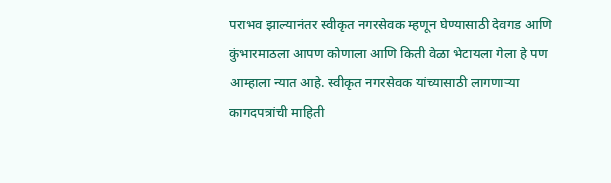पराभव झाल्यानंतर स्वीकृत नगरसेवक म्हणून घेण्यासाठी देवगड आणि कुंभारमाठला आपण कोणाला आणि किती वेळा भेटायला गेला हे पण आम्हाला न्यात आहे. स्वीकृत नगरसेवक यांच्यासाठी लागणाऱ्या कागदपत्रांची माहिती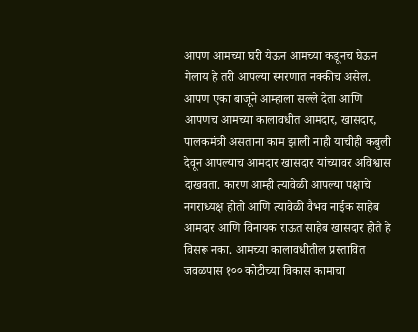आपण आमच्या घरी येऊन आमच्या कडूनच घेऊन गेलाय हे तरी आपल्या स्मरणात नक्कीच असेल.
आपण एका बाजूने आम्हाला सल्ले देता आणि आपणच आमच्या कालावधीत आमदार, खासदार, पालकमंत्री असताना काम झाली नाही याचीही कबुली देवून आपल्याच आमदार खासदार यांच्यावर अविश्वास दाखवता. कारण आम्ही त्यावेळी आपल्या पक्षाचे नगराध्यक्ष होतो आणि त्यावेळी वैभव नाईक साहेब आमदार आणि विनायक राऊत साहेब खासदार होते हे विसरू नका. आमच्या कालावधीतील प्रस्तावित जवळपास १०० कोटीच्या विकास कामाचा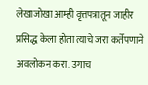लेखाजोखा आम्ही वृत्तपत्रातून जाहीर प्रसिद्ध केला होता त्याचे जरा कर्तेपणाने अवलोकन करा. उगाच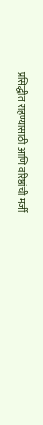प्रसिद्धीत राहण्यासाठी आणि वरिष्ठांची मर्जी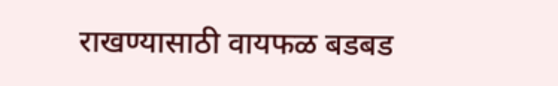राखण्यासाठी वायफळ बडबड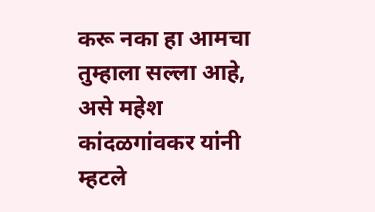करू नका हा आमचा तुम्हाला सल्ला आहे, असे महेश कांदळगांवकर यांनी म्हटले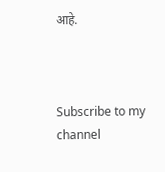आहे.



Subscribe to my channel